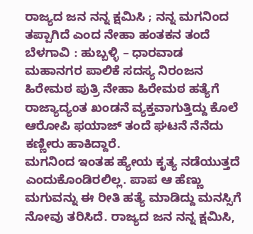ರಾಜ್ಯದ ಜನ ನನ್ನ ಕ್ಷಮಿಸಿ ; ನನ್ನ ಮಗನಿಂದ ತಪ್ಪಾಗಿದೆ ಎಂದ ನೇಹಾ ಹಂತಕನ ತಂದೆ
ಬೆಳಗಾವಿ : ಹುಬ್ಬಳ್ಳಿ – ಧಾರವಾಡ ಮಹಾನಗರ ಪಾಲಿಕೆ ಸದಸ್ಯ ನಿರಂಜನ ಹಿರೇಮಠ ಪುತ್ರಿ ನೇಹಾ ಹಿರೇಮಠ ಹತ್ಯೆಗೆ ರಾಜ್ಯಾದ್ಯಂತ ಖಂಡನೆ ವ್ಯಕ್ತವಾಗುತ್ತಿದ್ದು ಕೊಲೆ ಆರೋಪಿ ಫಯಾಜ್ ತಂದೆ ಘಟನೆ ನೆನೆದು ಕಣ್ಣೀರು ಹಾಕಿದ್ದಾರೆ.
ಮಗನಿಂದ ಇಂತಹ ಹ್ಯೇಯ ಕೃತ್ಯ ನಡೆಯುತ್ತದೆ ಎಂದುಕೊಂಡಿರಲಿಲ್ಲ. ಪಾಪ ಆ ಹೆಣ್ಣು ಮಗುವನ್ನು ಈ ರೀತಿ ಹತ್ಯೆ ಮಾಡಿದ್ದು ಮನಸ್ಸಿಗೆ ನೋವು ತರಿಸಿದೆ. ರಾಜ್ಯದ ಜನ ನನ್ನ ಕ್ಷಮಿಸಿ,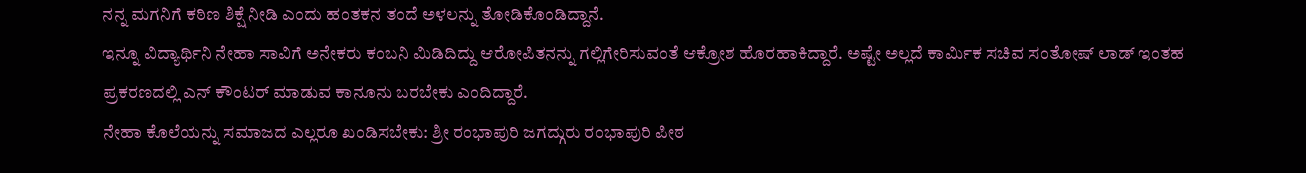ನನ್ನ ಮಗನಿಗೆ ಕಠಿಣ ಶಿಕ್ಷೆ ನೀಡಿ ಎಂದು ಹಂತಕನ ತಂದೆ ಅಳಲನ್ನು ತೋಡಿಕೊಂಡಿದ್ದಾನೆ.
ಇನ್ನೂ ವಿದ್ಯಾರ್ಥಿನಿ ನೇಹಾ ಸಾವಿಗೆ ಅನೇಕರು ಕಂಬನಿ ಮಿಡಿದಿದ್ದು ಆರೋಪಿತನನ್ನು ಗಲ್ಲಿಗೇರಿಸುವಂತೆ ಆಕ್ರೋಶ ಹೊರಹಾಕಿದ್ದಾರೆ. ಅಷ್ಟೇ ಅಲ್ಲದೆ ಕಾರ್ಮಿಕ ಸಚಿವ ಸಂತೋಷ್ ಲಾಡ್ ಇಂತಹ ಪ್ರಕರಣದಲ್ಲಿ ಎನ್ ಕೌಂಟರ್ ಮಾಡುವ ಕಾನೂನು ಬರಬೇಕು ಎಂದಿದ್ದಾರೆ.
ನೇಹಾ ಕೊಲೆಯನ್ನು ಸಮಾಜದ ಎಲ್ಲರೂ ಖಂಡಿಸಬೇಕು: ಶ್ರೀ ರಂಭಾಪುರಿ ಜಗದ್ಗುರು ರಂಭಾಪುರಿ ಪೀಠ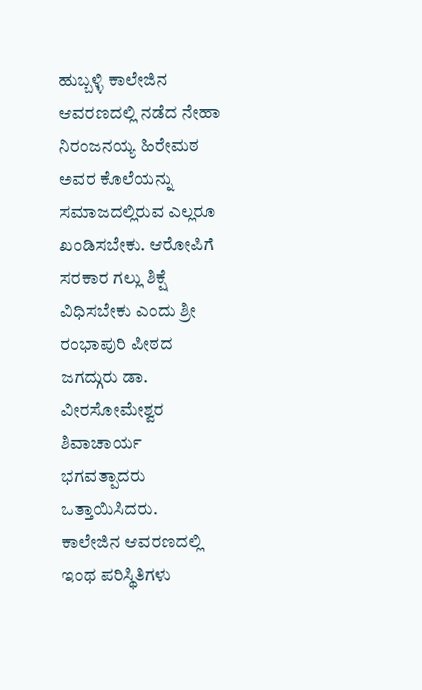ಹುಬ್ಬಳ್ಳಿ ಕಾಲೇಜಿನ ಆವರಣದಲ್ಲಿ ನಡೆದ ನೇಹಾ ನಿರಂಜನಯ್ಯ ಹಿರೇಮಠ ಅವರ ಕೊಲೆಯನ್ನು ಸಮಾಜದಲ್ಲಿರುವ ಎಲ್ಲರೂ ಖಂಡಿಸಬೇಕು. ಆರೋಪಿಗೆ ಸರಕಾರ ಗಲ್ಲು ಶಿಕ್ಷೆ ವಿಧಿಸಬೇಕು ಎಂದು ಶ್ರೀ ರಂಭಾಪುರಿ ಪೀಠದ ಜಗದ್ಗುರು ಡಾ. ವೀರಸೋಮೇಶ್ವರ ಶಿವಾಚಾರ್ಯ ಭಗವತ್ಪಾದರು ಒತ್ತಾಯಿಸಿದರು.
ಕಾಲೇಜಿನ ಆವರಣದಲ್ಲಿ ಇಂಥ ಪರಿಸ್ಥಿತಿಗಳು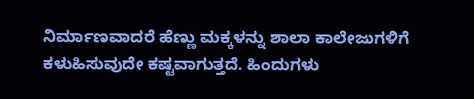ನಿರ್ಮಾಣವಾದರೆ ಹೆಣ್ಣು ಮಕ್ಕಳನ್ನು ಶಾಲಾ ಕಾಲೇಜುಗಳಿಗೆ ಕಳುಹಿಸುವುದೇ ಕಷ್ಟವಾಗುತ್ತದೆ. ಹಿಂದುಗಳು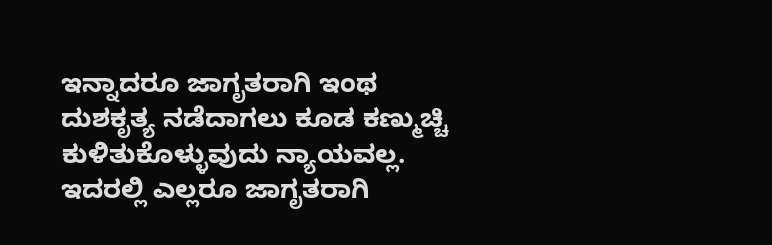ಇನ್ನಾದರೂ ಜಾಗೃತರಾಗಿ ಇಂಥ ದುಶಕೃತ್ಯ ನಡೆದಾಗಲು ಕೂಡ ಕಣ್ಮುಚ್ಚಿ ಕುಳಿತುಕೊಳ್ಳುವುದು ನ್ಯಾಯವಲ್ಲ.
ಇದರಲ್ಲಿ ಎಲ್ಲರೂ ಜಾಗೃತರಾಗಿ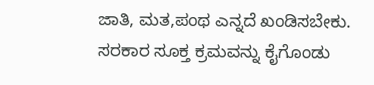ಜಾತಿ, ಮತ,ಪಂಥ ಎನ್ನದೆ ಖಂಡಿಸಬೇಕು. ಸರಕಾರ ಸೂಕ್ತ ಕ್ರಮವನ್ನು ಕೈಗೊಂಡು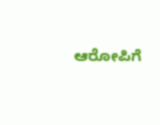ಆರೋಪಿಗೆ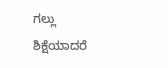ಗಲ್ಲು ಶಿಕ್ಷೆಯಾದರೆ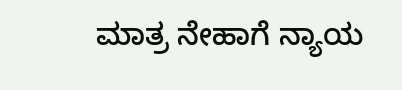ಮಾತ್ರ ನೇಹಾಗೆ ನ್ಯಾಯ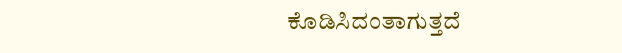ಕೊಡಿಸಿದಂತಾಗುತ್ತದೆ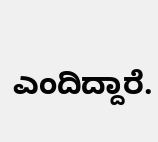ಎಂದಿದ್ದಾರೆ.